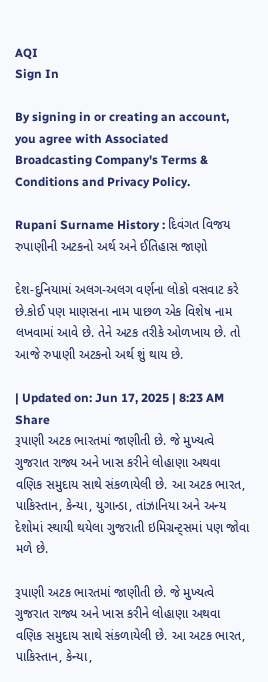AQI
Sign In

By signing in or creating an account, you agree with Associated Broadcasting Company's Terms & Conditions and Privacy Policy.

Rupani Surname History : દિવંગત વિજય રુપાણીની અટકનો અર્થ અને ઈતિહાસ જાણો

દેશ-દુનિયામાં અલગ-અલગ વર્ણના લોકો વસવાટ કરે છે.કોઈ પણ માણસના નામ પાછળ એક વિશેષ નામ લખવામાં આવે છે. તેને અટક તરીકે ઓળખાય છે. તો આજે રુપાણી અટકનો અર્થ શું થાય છે.

| Updated on: Jun 17, 2025 | 8:23 AM
Share
રૂપાણી અટક ભારતમાં જાણીતી છે. જે મુખ્યત્વે ગુજરાત રાજ્ય અને ખાસ કરીને લોહાણા અથવા વણિક સમુદાય સાથે સંકળાયેલી છે. આ અટક ભારત, પાકિસ્તાન, કેન્યા, યુગાન્ડા, તાંઝાનિયા અને અન્ય દેશોમાં સ્થાયી થયેલા ગુજરાતી ઇમિગ્રન્ટ્સમાં પણ જોવા મળે છે.

રૂપાણી અટક ભારતમાં જાણીતી છે. જે મુખ્યત્વે ગુજરાત રાજ્ય અને ખાસ કરીને લોહાણા અથવા વણિક સમુદાય સાથે સંકળાયેલી છે. આ અટક ભારત, પાકિસ્તાન, કેન્યા,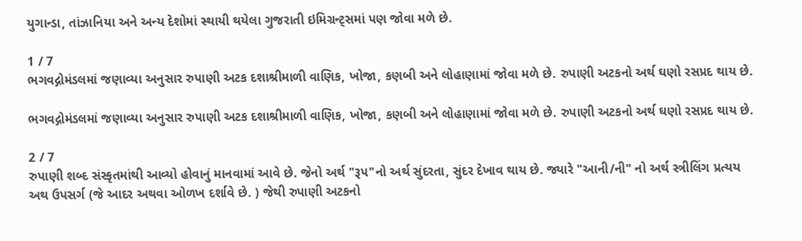યુગાન્ડા, તાંઝાનિયા અને અન્ય દેશોમાં સ્થાયી થયેલા ગુજરાતી ઇમિગ્રન્ટ્સમાં પણ જોવા મળે છે.

1 / 7
ભગવદ્ગોમંડલમાં જણાવ્યા અનુસાર રુપાણી અટક દશાશ્રીમાળી વાણિક, ખોજા, કણબી અને લોહાણામાં જોવા મળે છે. રુપાણી અટકનો અર્થ ઘણો રસપ્રદ થાય છે.

ભગવદ્ગોમંડલમાં જણાવ્યા અનુસાર રુપાણી અટક દશાશ્રીમાળી વાણિક, ખોજા, કણબી અને લોહાણામાં જોવા મળે છે. રુપાણી અટકનો અર્થ ઘણો રસપ્રદ થાય છે.

2 / 7
રુપાણી શબ્દ સંસ્કૃતમાંથી આવ્યો હોવાનું માનવામાં આવે છે. જેનો અર્થ "રૂપ"નો અર્થ સુંદરતા, સુંદર દેખાવ થાય છે. જ્યારે "આની/ની" નો અર્થ સ્ત્રીલિંગ પ્રત્યય અથ ઉપસર્ગ (જે આદર અથવા ઓળખ દર્શાવે છે. ) જેથી રુપાણી અટકનો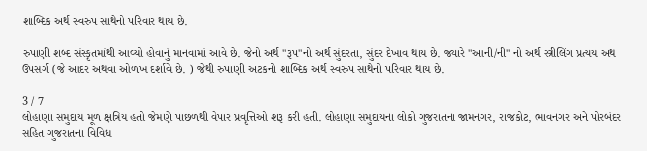શાબ્દિક અર્થ સ્વરુપ સાથેનો પરિવાર થાય છે.

રુપાણી શબ્દ સંસ્કૃતમાંથી આવ્યો હોવાનું માનવામાં આવે છે. જેનો અર્થ "રૂપ"નો અર્થ સુંદરતા, સુંદર દેખાવ થાય છે. જ્યારે "આની/ની" નો અર્થ સ્ત્રીલિંગ પ્રત્યય અથ ઉપસર્ગ (જે આદર અથવા ઓળખ દર્શાવે છે. ) જેથી રુપાણી અટકનો શાબ્દિક અર્થ સ્વરુપ સાથેનો પરિવાર થાય છે.

3 / 7
લોહાણા સમુદાય મૂળ ક્ષત્રિય હતો જેમણે પાછળથી વેપાર પ્રવૃત્તિઓ શરૂ કરી હતી. લોહાણા સમુદાયના લોકો ગુજરાતના જામનગર, રાજકોટ, ભાવનગર અને પોરબંદર સહિત ગુજરાતના વિવિધ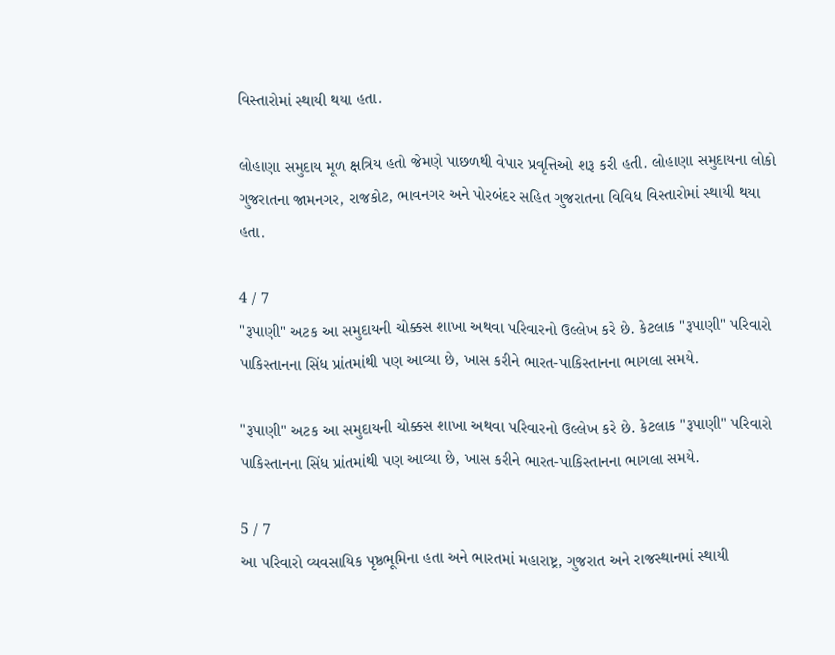વિસ્તારોમાં સ્થાયી થયા હતા.

લોહાણા સમુદાય મૂળ ક્ષત્રિય હતો જેમણે પાછળથી વેપાર પ્રવૃત્તિઓ શરૂ કરી હતી. લોહાણા સમુદાયના લોકો ગુજરાતના જામનગર, રાજકોટ, ભાવનગર અને પોરબંદર સહિત ગુજરાતના વિવિધ વિસ્તારોમાં સ્થાયી થયા હતા.

4 / 7
"રૂપાણી" અટક આ સમુદાયની ચોક્કસ શાખા અથવા પરિવારનો ઉલ્લેખ કરે છે. કેટલાક "રૂપાણી" પરિવારો પાકિસ્તાનના સિંધ પ્રાંતમાંથી પણ આવ્યા છે, ખાસ કરીને ભારત-પાકિસ્તાનના ભાગલા સમયે.

"રૂપાણી" અટક આ સમુદાયની ચોક્કસ શાખા અથવા પરિવારનો ઉલ્લેખ કરે છે. કેટલાક "રૂપાણી" પરિવારો પાકિસ્તાનના સિંધ પ્રાંતમાંથી પણ આવ્યા છે, ખાસ કરીને ભારત-પાકિસ્તાનના ભાગલા સમયે.

5 / 7
આ પરિવારો વ્યવસાયિક પૃષ્ઠભૂમિના હતા અને ભારતમાં મહારાષ્ટ્ર, ગુજરાત અને રાજસ્થાનમાં સ્થાયી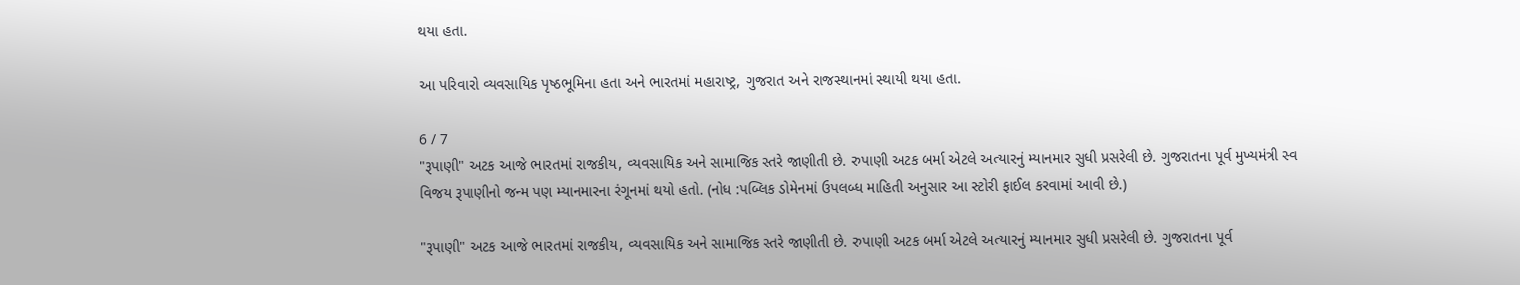થયા હતા.

આ પરિવારો વ્યવસાયિક પૃષ્ઠભૂમિના હતા અને ભારતમાં મહારાષ્ટ્ર, ગુજરાત અને રાજસ્થાનમાં સ્થાયી થયા હતા.

6 / 7
"રૂપાણી" અટક આજે ભારતમાં રાજકીય, વ્યવસાયિક અને સામાજિક સ્તરે જાણીતી છે. રુપાણી અટક બર્મા એટલે અત્યારનું મ્યાનમાર સુધી પ્રસરેલી છે. ગુજરાતના પૂર્વ મુખ્યમંત્રી સ્વ વિજય રૂપાણીનો જન્મ પણ મ્યાનમારના રંગૂનમાં થયો હતો. (નોધ :પબ્લિક ડોમેનમાં ઉપલબ્ધ માહિતી અનુસાર આ સ્ટોરી ફાઈલ કરવામાં આવી છે.)

"રૂપાણી" અટક આજે ભારતમાં રાજકીય, વ્યવસાયિક અને સામાજિક સ્તરે જાણીતી છે. રુપાણી અટક બર્મા એટલે અત્યારનું મ્યાનમાર સુધી પ્રસરેલી છે. ગુજરાતના પૂર્વ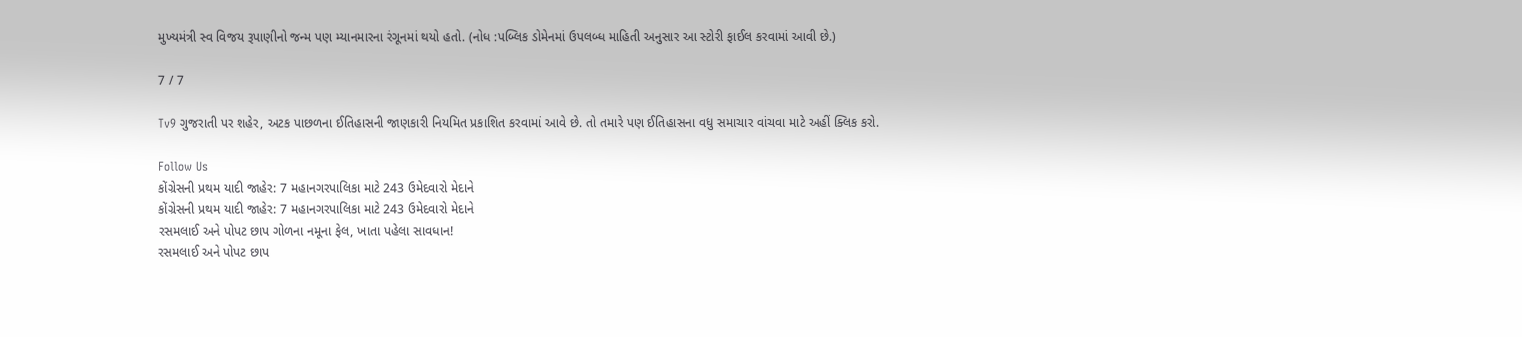મુખ્યમંત્રી સ્વ વિજય રૂપાણીનો જન્મ પણ મ્યાનમારના રંગૂનમાં થયો હતો. (નોધ :પબ્લિક ડોમેનમાં ઉપલબ્ધ માહિતી અનુસાર આ સ્ટોરી ફાઈલ કરવામાં આવી છે.)

7 / 7

Tv9 ગુજરાતી પર શહેર, અટક પાછળના ઈતિહાસની જાણકારી નિયમિત પ્રકાશિત કરવામાં આવે છે. તો તમારે પણ ઈતિહાસના વધુ સમાચાર વાંચવા માટે અહીં ક્લિક કરો.

Follow Us
કોંગ્રેસની પ્રથમ યાદી જાહેર: 7 મહાનગરપાલિકા માટે 243 ઉમેદવારો મેદાને
કોંગ્રેસની પ્રથમ યાદી જાહેર: 7 મહાનગરપાલિકા માટે 243 ઉમેદવારો મેદાને
રસમલાઈ અને પોપટ છાપ ગોળના નમૂના ફેલ, ખાતા પહેલા સાવધાન!
રસમલાઈ અને પોપટ છાપ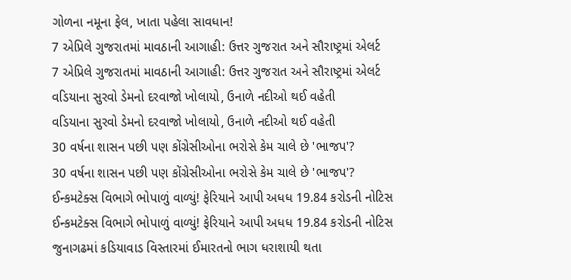ગોળના નમૂના ફેલ, ખાતા પહેલા સાવધાન!
7 એપ્રિલે ગુજરાતમાં માવઠાની આગાહી: ઉત્તર ગુજરાત અને સૌરાષ્ટ્રમાં એલર્ટ
7 એપ્રિલે ગુજરાતમાં માવઠાની આગાહી: ઉત્તર ગુજરાત અને સૌરાષ્ટ્રમાં એલર્ટ
વડિયાના સુરવો ડેમનો દરવાજો ખોલાયો, ઉનાળે નદીઓ થઈ વહેતી
વડિયાના સુરવો ડેમનો દરવાજો ખોલાયો, ઉનાળે નદીઓ થઈ વહેતી
30 વર્ષના શાસન પછી પણ કોંગ્રેસીઓના ભરોસે કેમ ચાલે છે 'ભાજપ'?
30 વર્ષના શાસન પછી પણ કોંગ્રેસીઓના ભરોસે કેમ ચાલે છે 'ભાજપ'?
ઈન્કમટેક્સ વિભાગે ભોપાળું વાળ્યું! ફેરિયાને આપી અધધ 19.84 કરોડની નોટિસ
ઈન્કમટેક્સ વિભાગે ભોપાળું વાળ્યું! ફેરિયાને આપી અધધ 19.84 કરોડની નોટિસ
જુનાગઢમાં કડિયાવાડ વિસ્તારમાં ઈમારતનો ભાગ ધરાશાયી થતા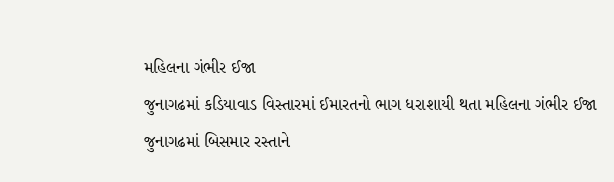મહિલના ગંભીર ઈજા
જુનાગઢમાં કડિયાવાડ વિસ્તારમાં ઈમારતનો ભાગ ધરાશાયી થતા મહિલના ગંભીર ઈજા
જુનાગઢમાં બિસમાર રસ્તાને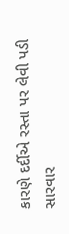કારણે દર્દીએ રસ્તા પર લેવી પડી સારવાર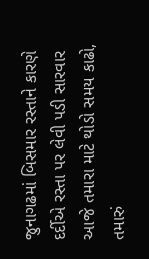જુનાગઢમાં બિસમાર રસ્તાને કારણે દર્દીએ રસ્તા પર લેવી પડી સારવાર
આજે તમારા માટે થોડો સમય કાઢો, તમારું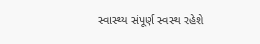સ્વાસ્થ્ય સંપૂર્ણ સ્વસ્થ રહેશે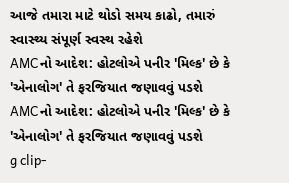આજે તમારા માટે થોડો સમય કાઢો, તમારું સ્વાસ્થ્ય સંપૂર્ણ સ્વસ્થ રહેશે
AMCનો આદેશ: હોટલોએ પનીર 'મિલ્ક' છે કે 'એનાલોગ' તે ફરજિયાત જણાવવું પડશે
AMCનો આદેશ: હોટલોએ પનીર 'મિલ્ક' છે કે 'એનાલોગ' તે ફરજિયાત જણાવવું પડશે
g clip-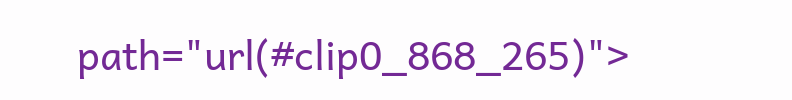path="url(#clip0_868_265)">